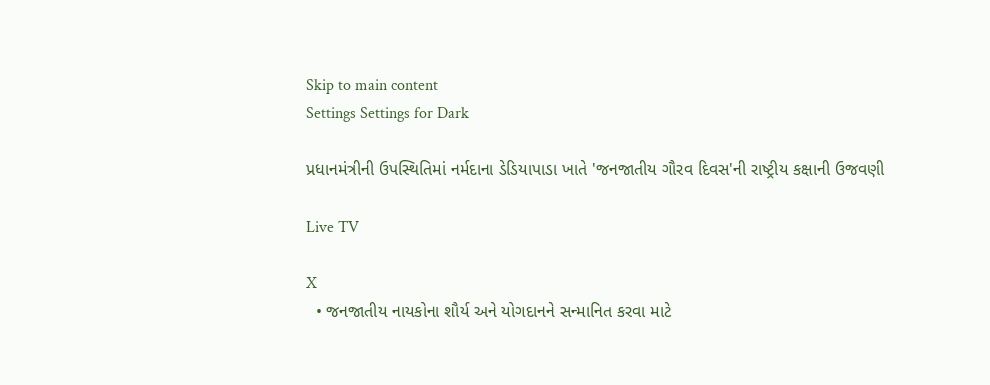Skip to main content
Settings Settings for Dark

પ્રધાનમંત્રીની ઉપસ્થિતિમાં નર્મદાના ડેડિયાપાડા ખાતે 'જનજાતીય ગૌરવ દિવસ'ની રાષ્ટ્રીય કક્ષાની ઉજવણી

Live TV

X
  • જનજાતીય નાયકોના શૌર્ય અને યોગદાનને સન્માનિત કરવા માટે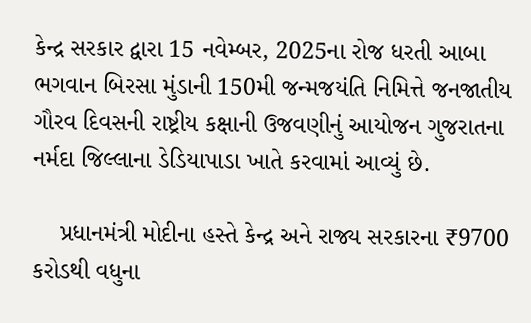કેન્દ્ર સરકાર દ્વારા 15 નવેમ્બર, 2025ના રોજ ધરતી આબા ભગવાન બિરસા મુંડાની 150મી જન્મજયંતિ નિમિત્તે જનજાતીય ગૌરવ દિવસની રાષ્ટ્રીય કક્ષાની ઉજવણીનું આયોજન ગુજરાતના નર્મદા જિલ્લાના ડેડિયાપાડા ખાતે કરવામાં આવ્યું છે.

    પ્રધાનમંત્રી મોદીના હસ્તે કેન્દ્ર અને રાજ્ય સરકારના ₹9700 કરોડથી વધુના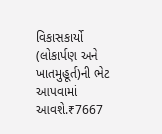વિકાસકાર્યો (લોકાર્પણ અને ખાતમુહૂર્ત)ની ભેટ આપવામાં આવશે.₹7667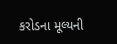કરોડના મૂલ્યની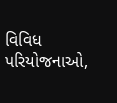વિવિધ પરિયોજનાઓ,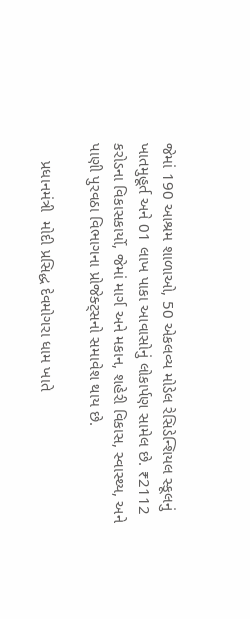જેમાં 190 આશ્રમ શાળાઓ, 50 એકલવ્ય મોડેલ રેસિડેન્શિયલ સ્કૂલનું ખાતમુહૂર્ત અને 01 લાખ પાકા આવાસોનું લોકાર્પણ સામેલ છે. ₹2112 કરોડના વિકાસકાર્યો, જેમાં માર્ગ અને મકાન, શહેરી વિકાસ, સ્વાસ્થ્ય, અને પાણી પુરવઠા વિભાગના પ્રોજેક્ટ્સનો સમાવેશ થાય છે.

    પ્રધાનમંત્રી  મોદી પ્રસિદ્ધ દેવમોગરા ધામ ખાતે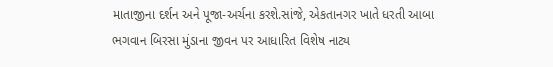માતાજીના દર્શન અને પૂજા-અર્ચના કરશે.સાંજે, એકતાનગર ખાતે ધરતી આબા ભગવાન બિરસા મુંડાના જીવન પર આધારિત વિશેષ નાટ્ય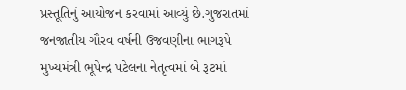પ્રસ્તૂતિનું આયોજન કરવામાં આવ્યું છે.ગુજરાતમાં જનજાતીય ગૌરવ વર્ષની ઉજવણીના ભાગરૂપે મુખ્યમંત્રી ભૂપેન્દ્ર પટેલના નેતૃત્વમાં બે રૂટમાં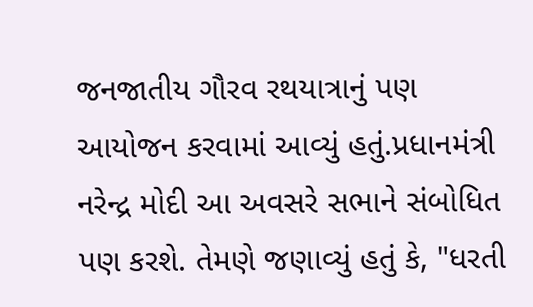જનજાતીય ગૌરવ રથયાત્રાનું પણ આયોજન કરવામાં આવ્યું હતું.પ્રધાનમંત્રી નરેન્દ્ર મોદી આ અવસરે સભાને સંબોધિત પણ કરશે. તેમણે જણાવ્યું હતું કે, "ધરતી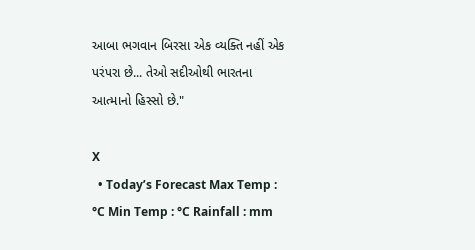આબા ભગવાન બિરસા એક વ્યક્તિ નહીં એક પરંપરા છે... તેઓ સદીઓથી ભારતના આત્માનો હિસ્સો છે."

X
  • Today’s Forecast Max Temp : °C Min Temp : °C Rainfall : mm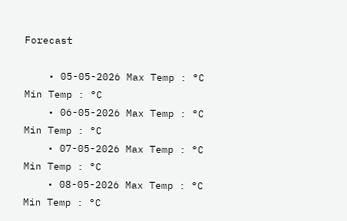Forecast

    • 05-05-2026 Max Temp : °C Min Temp : °C
    • 06-05-2026 Max Temp : °C Min Temp : °C
    • 07-05-2026 Max Temp : °C Min Temp : °C
    • 08-05-2026 Max Temp : °C Min Temp : °C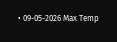• 09-05-2026 Max Temp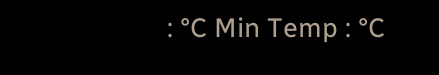: °C Min Temp : °C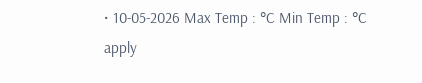• 10-05-2026 Max Temp : °C Min Temp : °C
apply